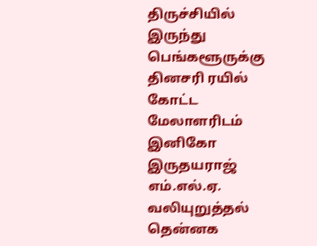திருச்சியில் இருந்து பெங்களூருக்கு தினசரி ரயில் கோட்ட மேலாளரிடம் இனிகோ இருதயராஜ் எம்.எல்.ஏ. வலியுறுத்தல்
தென்னக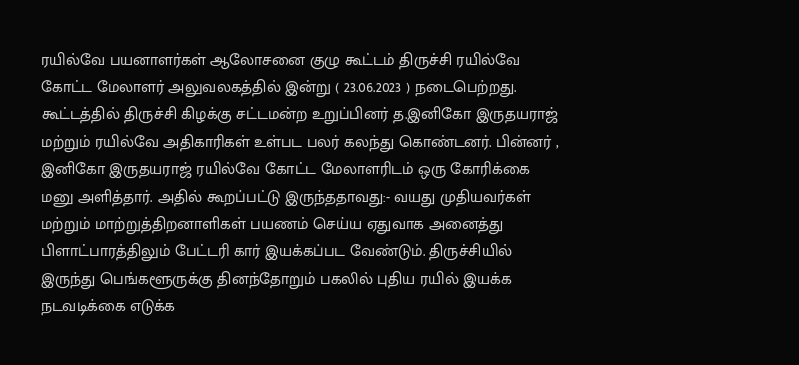ரயில்வே பயனாளர்கள் ஆலோசனை குழு கூட்டம் திருச்சி ரயில்வே கோட்ட மேலாளர் அலுவலகத்தில் இன்று ( 23.06.2023 ) நடைபெற்றது. கூட்டத்தில் திருச்சி கிழக்கு சட்டமன்ற உறுப்பினர் த.இனிகோ இருதயராஜ் மற்றும் ரயில்வே அதிகாரிகள் உள்பட பலர் கலந்து கொண்டனர். பின்னர் , இனிகோ இருதயராஜ் ரயில்வே கோட்ட மேலாளரிடம் ஒரு கோரிக்கை மனு அளித்தார். அதில் கூறப்பட்டு இருந்ததாவது:- வயது முதியவர்கள் மற்றும் மாற்றுத்திறனாளிகள் பயணம் செய்ய ஏதுவாக அனைத்து பிளாட்பாரத்திலும் பேட்டரி கார் இயக்கப்பட வேண்டும். திருச்சியில் இருந்து பெங்களூருக்கு தினந்தோறும் பகலில் புதிய ரயில் இயக்க நடவடிக்கை எடுக்க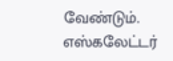வேண்டும். எஸ்கலேட்டர்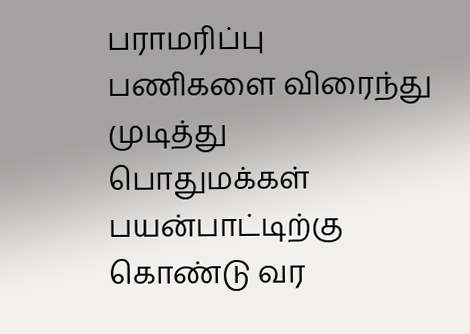பராமரிப்பு பணிகளை விரைந்து முடித்து பொதுமக்கள் பயன்பாட்டிற்கு கொண்டு வர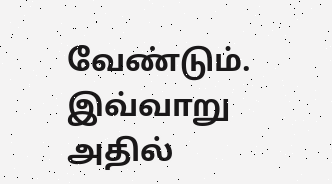வேண்டும். இவ்வாறு அதில்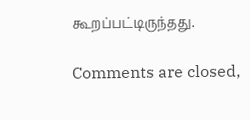கூறப்பட்டிருந்தது.

Comments are closed,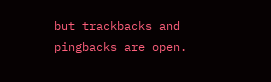but trackbacks and pingbacks are open.